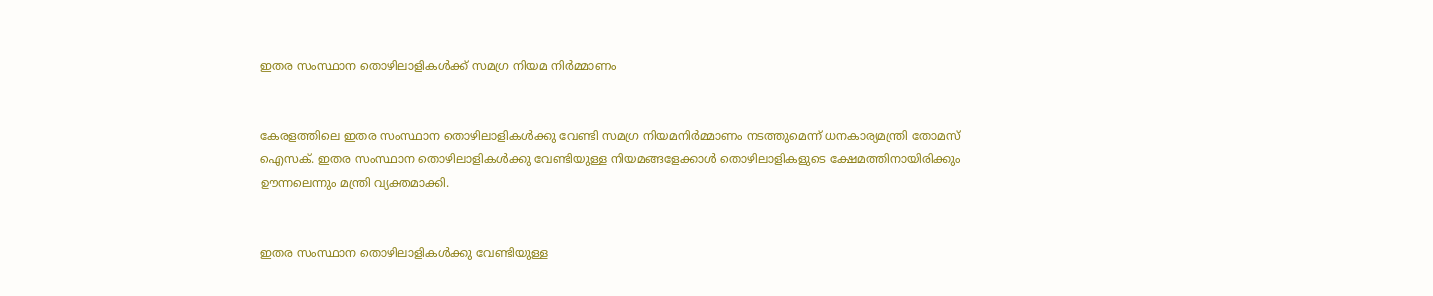ഇതര സംസ്ഥാന തൊഴിലാളികള്‍ക്ക് സമഗ്ര നിയമ നിര്‍മ്മാണം


കേരളത്തിലെ ഇതര സംസ്ഥാന തൊഴിലാളികള്‍ക്കു വേണ്ടി സമഗ്ര നിയമനിര്‍മ്മാണം നടത്തുമെന്ന് ധനകാര്യമന്ത്രി തോമസ് ഐസക്. ഇതര സംസ്ഥാന തൊഴിലാളികള്‍ക്കു വേണ്ടിയുള്ള നിയമങ്ങളേക്കാള്‍ തൊഴിലാളികളുടെ ക്ഷേമത്തിനായിരിക്കും ഊന്നലെന്നും മന്ത്രി വ്യക്തമാക്കി.


ഇതര സംസ്ഥാന തൊഴിലാളികള്‍ക്കു വേണ്ടിയുള്ള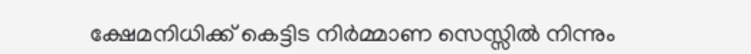ക്ഷേമനിധിക്ക് കെട്ടിട നിര്‍മ്മാണ സെസ്സില്‍ നിന്നും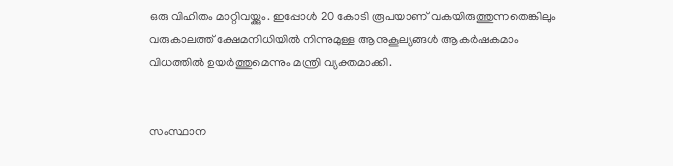ഒരു വിഹിതം മാറ്റിവയ്ക്കും. ഇപ്പോള്‍ 20 കോടി രൂപയാണ് വകയിരുത്തുന്നതെങ്കിലും വരുകാലത്ത് ക്ഷേമനിധിയില്‍ നിന്നുമുള്ള ആനുകൂല്യങ്ങള്‍ ആകര്‍ഷകമാം വിധത്തില്‍ ഉയര്‍ത്തുമെന്നും മന്ത്രി വ്യക്തമാക്കി.


സംസ്ഥാന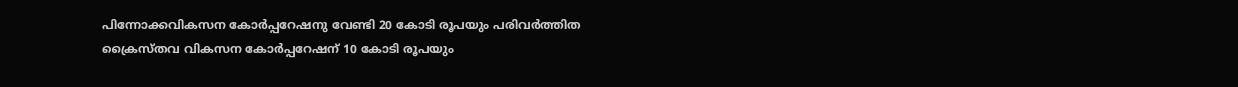പിന്നോക്കവികസന കോര്‍പ്പറേഷനു വേണ്ടി 20 കോടി രൂപയും പരിവര്‍ത്തിത ക്രൈസ്തവ വികസന കോര്‍പ്പറേഷന് 10 കോടി രൂപയും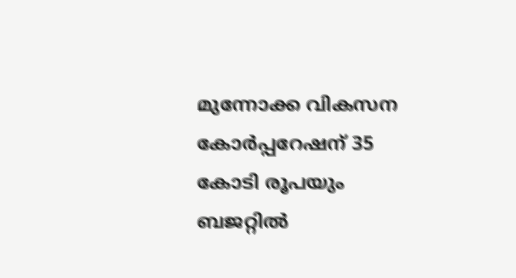മുന്നോക്ക വികസന കോര്‍പ്പറേഷന് 35 കോടി രൂപയും ബജറ്റില്‍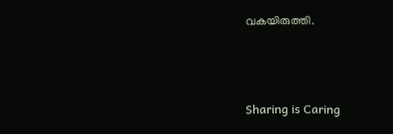വകയിരുത്തി.



Sharing is Caring